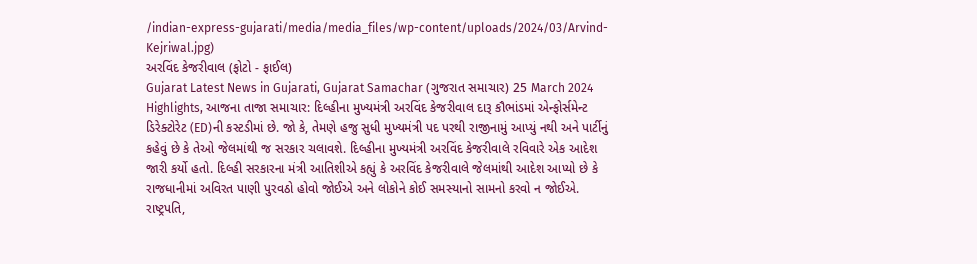/indian-express-gujarati/media/media_files/wp-content/uploads/2024/03/Arvind-Kejriwal.jpg)
અરવિંદ કેજરીવાલ (ફોટો - ફાઈલ)
Gujarat Latest News in Gujarati, Gujarat Samachar (ગુજરાત સમાચાર) 25 March 2024 Highlights, આજના તાજા સમાચાર: દિલ્હીના મુખ્યમંત્રી અરવિંદ કેજરીવાલ દારૂ કૌભાંડમાં એન્ફોર્સમેન્ટ ડિરેક્ટોરેટ (ED)ની કસ્ટડીમાં છે. જો કે, તેમણે હજુ સુધી મુખ્યમંત્રી પદ પરથી રાજીનામું આપ્યું નથી અને પાર્ટીનું કહેવું છે કે તેઓ જેલમાંથી જ સરકાર ચલાવશે. દિલ્હીના મુખ્યમંત્રી અરવિંદ કેજરીવાલે રવિવારે એક આદેશ જારી કર્યો હતો. દિલ્હી સરકારના મંત્રી આતિશીએ કહ્યું કે અરવિંદ કેજરીવાલે જેલમાંથી આદેશ આપ્યો છે કે રાજધાનીમાં અવિરત પાણી પુરવઠો હોવો જોઈએ અને લોકોને કોઈ સમસ્યાનો સામનો કરવો ન જોઈએ.
રાષ્ટ્રપતિ,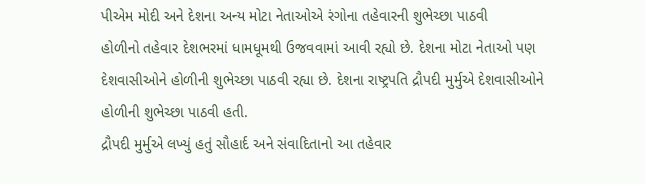પીએમ મોદી અને દેશના અન્ય મોટા નેતાઓએ રંગોના તહેવારની શુભેચ્છા પાઠવી
હોળીનો તહેવાર દેશભરમાં ધામધૂમથી ઉજવવામાં આવી રહ્યો છે. દેશના મોટા નેતાઓ પણ દેશવાસીઓને હોળીની શુભેચ્છા પાઠવી રહ્યા છે. દેશના રાષ્ટ્રપતિ દ્રૌપદી મુર્મુએ દેશવાસીઓને હોળીની શુભેચ્છા પાઠવી હતી.
દ્રૌપદી મુર્મુએ લખ્યું હતું સૌહાર્દ અને સંવાદિતાનો આ તહેવાર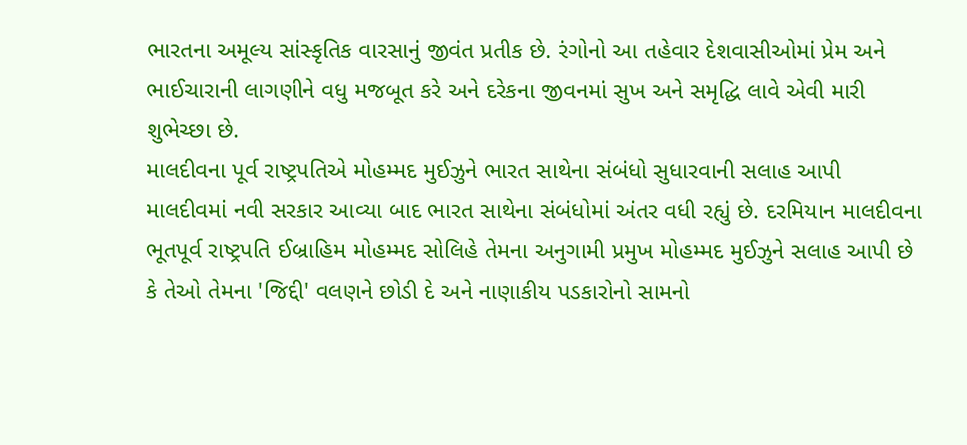ભારતના અમૂલ્ય સાંસ્કૃતિક વારસાનું જીવંત પ્રતીક છે. રંગોનો આ તહેવાર દેશવાસીઓમાં પ્રેમ અને ભાઈચારાની લાગણીને વધુ મજબૂત કરે અને દરેકના જીવનમાં સુખ અને સમૃદ્ધિ લાવે એવી મારી શુભેચ્છા છે.
માલદીવના પૂર્વ રાષ્ટ્રપતિએ મોહમ્મદ મુઈઝુને ભારત સાથેના સંબંધો સુધારવાની સલાહ આપી
માલદીવમાં નવી સરકાર આવ્યા બાદ ભારત સાથેના સંબંધોમાં અંતર વધી રહ્યું છે. દરમિયાન માલદીવના ભૂતપૂર્વ રાષ્ટ્રપતિ ઈબ્રાહિમ મોહમ્મદ સોલિહે તેમના અનુગામી પ્રમુખ મોહમ્મદ મુઈઝુને સલાહ આપી છે કે તેઓ તેમના 'જિદ્દી' વલણને છોડી દે અને નાણાકીય પડકારોનો સામનો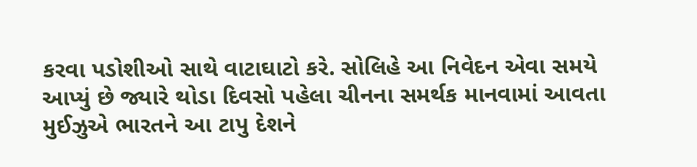કરવા પડોશીઓ સાથે વાટાઘાટો કરે. સોલિહે આ નિવેદન એવા સમયે આપ્યું છે જ્યારે થોડા દિવસો પહેલા ચીનના સમર્થક માનવામાં આવતા મુઈઝુએ ભારતને આ ટાપુ દેશને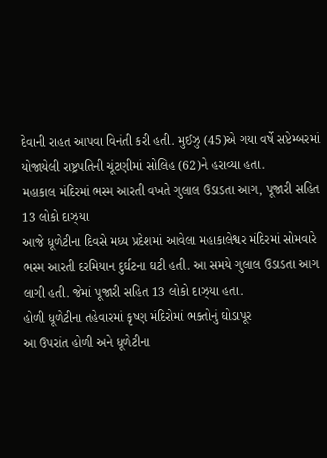દેવાની રાહત આપવા વિનંતી કરી હતી. મુઈઝુ (45)એ ગયા વર્ષે સપ્ટેમ્બરમાં યોજાયેલી રાષ્ટ્રપતિની ચૂંટણીમાં સોલિહ (62)ને હરાવ્યા હતા.
મહાકાલ મંદિરમાં ભસ્મ આરતી વખતે ગુલાલ ઉડાડતા આગ, પૂજારી સહિત 13 લોકો દાઝ્યા
આજે ધૂળેટીના દિવસે મધ્ય પ્રદેશમાં આવેલા મહાકાલેશ્વર મંદિરમાં સોમવારે ભસ્મ આરતી દરમિયાન દુર્ઘટના ઘટી હતી. આ સમયે ગુલાલ ઉડાડતા આગ લાગી હતી. જેમાં પૂજારી સહિત 13 લોકો દાઝ્યા હતા.
હોળી ધૂળેટીના તહેવારમાં કૃષ્ણ મંદિરોમાં ભક્તોનું ઘોડાપૂર
આ ઉપરાંત હોળી અને ધૂળેટીના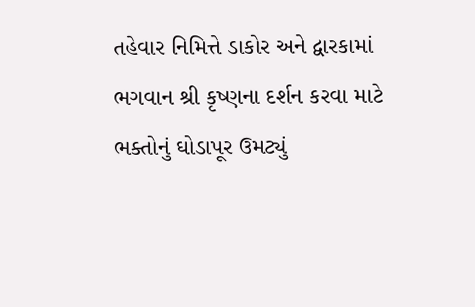તહેવાર નિમિત્તે ડાકોર અને દ્વારકામાં ભગવાન શ્રી કૃષ્ણના દર્શન કરવા માટે ભક્તોનું ઘોડાપૂર ઉમટ્યું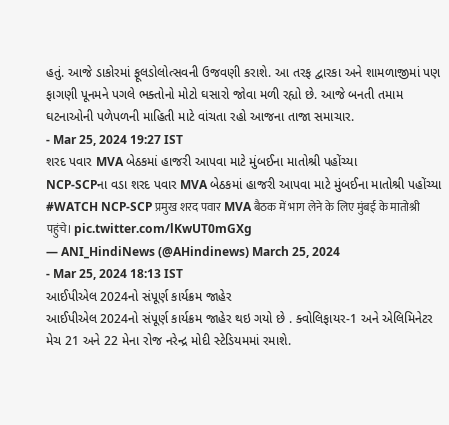હતું. આજે ડાકોરમાં ફૂલડોલોત્સવની ઉજવણી કરાશે. આ તરફ દ્વારકા અને શામળાજીમાં પણ ફાગણી પૂનમને પગલે ભક્તોનો મોટો ઘસારો જોવા મળી રહ્યો છે. આજે બનતી તમામ ઘટનાઓની પળેપળની માહિતી માટે વાંચતા રહો આજના તાજા સમાચાર.
- Mar 25, 2024 19:27 IST
શરદ પવાર MVA બેઠકમાં હાજરી આપવા માટે મુંબઈના માતોશ્રી પહોંચ્યા
NCP-SCPના વડા શરદ પવાર MVA બેઠકમાં હાજરી આપવા માટે મુંબઈના માતોશ્રી પહોંચ્યા
#WATCH NCP-SCP प्रमुख शरद पवार MVA बैठक में भाग लेने के लिए मुंबई के मातोश्री पहुंचे। pic.twitter.com/lKwUT0mGXg
— ANI_HindiNews (@AHindinews) March 25, 2024
- Mar 25, 2024 18:13 IST
આઈપીએલ 2024નો સંપૂર્ણ કાર્યક્રમ જાહેર
આઈપીએલ 2024નો સંપૂર્ણ કાર્યક્રમ જાહેર થઇ ગયો છે . ક્વોલિફાયર-1 અને એલિમિનેટર મેચ 21 અને 22 મેના રોજ નરેન્દ્ર મોદી સ્ટેડિયમમાં રમાશે.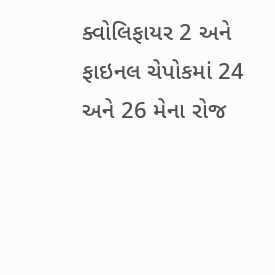ક્વોલિફાયર 2 અને ફાઇનલ ચેપોકમાં 24 અને 26 મેના રોજ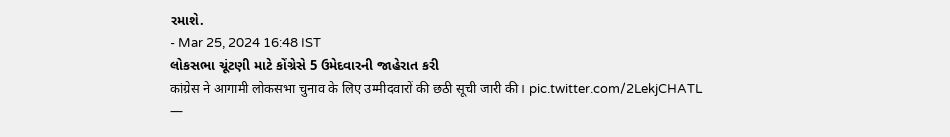રમાશે.
- Mar 25, 2024 16:48 IST
લોકસભા ચૂંટણી માટે કોંગ્રેસે 5 ઉમેદવારની જાહેરાત કરી
कांग्रेस ने आगामी लोकसभा चुनाव के लिए उम्मीदवारों की छठी सूची जारी की। pic.twitter.com/2LekjCHATL
—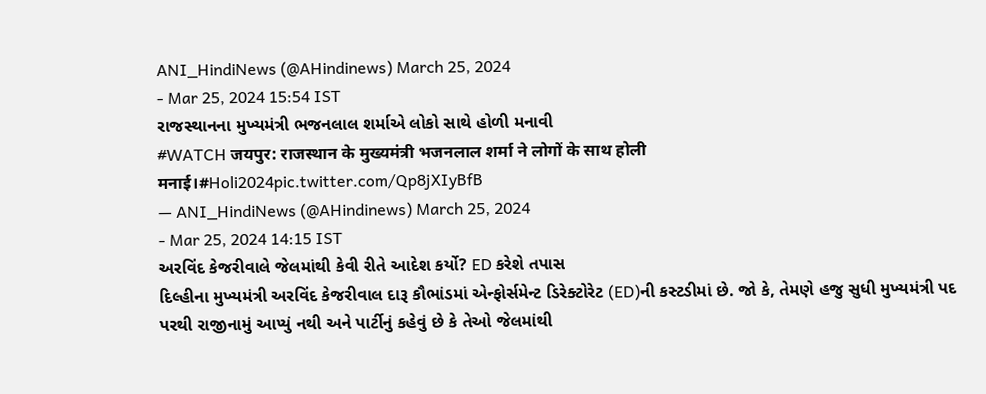ANI_HindiNews (@AHindinews) March 25, 2024
- Mar 25, 2024 15:54 IST
રાજસ્થાનના મુખ્યમંત્રી ભજનલાલ શર્માએ લોકો સાથે હોળી મનાવી
#WATCH जयपुर: राजस्थान के मुख्यमंत्री भजनलाल शर्मा ने लोगों के साथ होली मनाई।#Holi2024pic.twitter.com/Qp8jXIyBfB
— ANI_HindiNews (@AHindinews) March 25, 2024
- Mar 25, 2024 14:15 IST
અરવિંદ કેજરીવાલે જેલમાંથી કેવી રીતે આદેશ કર્યો? ED કરેશે તપાસ
દિલ્હીના મુખ્યમંત્રી અરવિંદ કેજરીવાલ દારૂ કૌભાંડમાં એન્ફોર્સમેન્ટ ડિરેક્ટોરેટ (ED)ની કસ્ટડીમાં છે. જો કે, તેમણે હજુ સુધી મુખ્યમંત્રી પદ પરથી રાજીનામું આપ્યું નથી અને પાર્ટીનું કહેવું છે કે તેઓ જેલમાંથી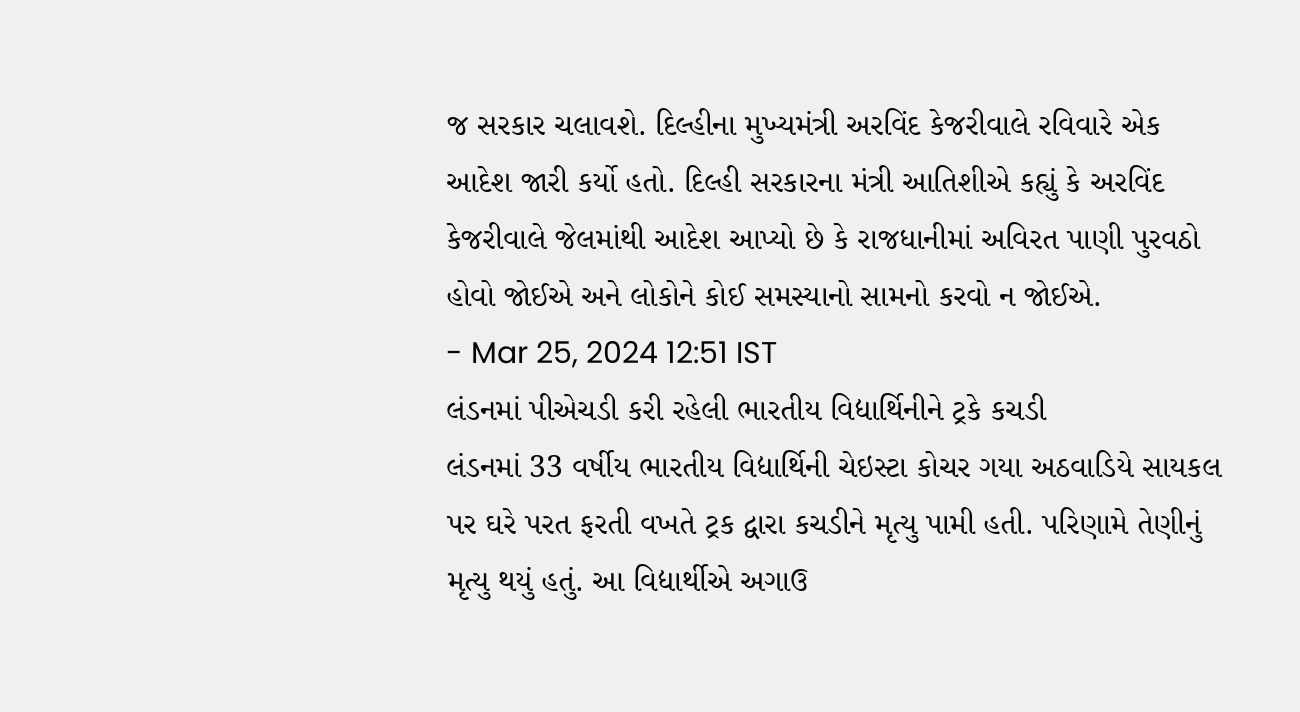જ સરકાર ચલાવશે. દિલ્હીના મુખ્યમંત્રી અરવિંદ કેજરીવાલે રવિવારે એક આદેશ જારી કર્યો હતો. દિલ્હી સરકારના મંત્રી આતિશીએ કહ્યું કે અરવિંદ કેજરીવાલે જેલમાંથી આદેશ આપ્યો છે કે રાજધાનીમાં અવિરત પાણી પુરવઠો હોવો જોઈએ અને લોકોને કોઈ સમસ્યાનો સામનો કરવો ન જોઈએ.
- Mar 25, 2024 12:51 IST
લંડનમાં પીએચડી કરી રહેલી ભારતીય વિદ્યાર્થિનીને ટ્રકે કચડી
લંડનમાં 33 વર્ષીય ભારતીય વિદ્યાર્થિની ચેઇસ્ટા કોચર ગયા અઠવાડિયે સાયકલ પર ઘરે પરત ફરતી વખતે ટ્રક દ્વારા કચડીને મૃત્યુ પામી હતી. પરિણામે તેણીનું મૃત્યુ થયું હતું. આ વિદ્યાર્થીએ અગાઉ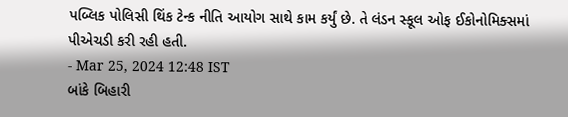પબ્લિક પોલિસી થિંક ટેન્ક નીતિ આયોગ સાથે કામ કર્યું છે. તે લંડન સ્કૂલ ઓફ ઈકોનોમિક્સમાં પીએચડી કરી રહી હતી.
- Mar 25, 2024 12:48 IST
બાંકે બિહારી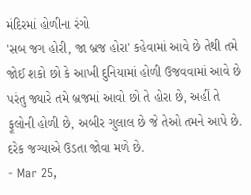મંદિરમાં હોળીના રંગો
'સબ જગ હોરી, જા બ્રજ હોરા' કહેવામાં આવે છે તેથી તમે જોઈ શકો છો કે આખી દુનિયામાં હોળી ઉજવવામાં આવે છે પરંતુ જ્યારે તમે બ્રજમાં આવો છો તે હોરા છે, અહીં તે ફૂલોની હોળી છે, અબીર ગુલાલ છે જે તેઓ તમને આપે છે. દરેક જગ્યાએ ઉડતા જોવા મળે છે.
- Mar 25,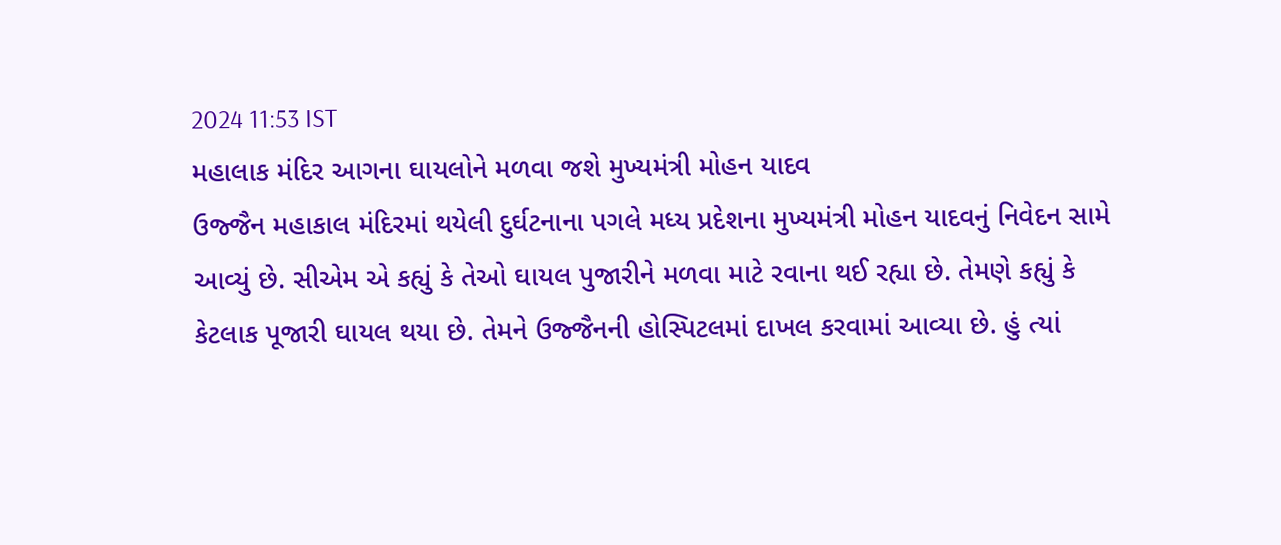2024 11:53 IST
મહાલાક મંદિર આગના ઘાયલોને મળવા જશે મુખ્યમંત્રી મોહન યાદવ
ઉજ્જૈન મહાકાલ મંદિરમાં થયેલી દુર્ઘટનાના પગલે મધ્ય પ્રદેશના મુખ્યમંત્રી મોહન યાદવનું નિવેદન સામે આવ્યું છે. સીએમ એ કહ્યું કે તેઓ ઘાયલ પુજારીને મળવા માટે રવાના થઈ રહ્યા છે. તેમણે કહ્યું કે કેટલાક પૂજારી ઘાયલ થયા છે. તેમને ઉજ્જૈનની હોસ્પિટલમાં દાખલ કરવામાં આવ્યા છે. હું ત્યાં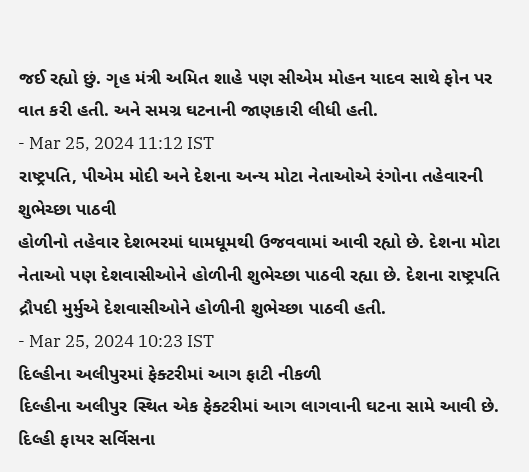જઈ રહ્યો છું. ગૃહ મંત્રી અમિત શાહે પણ સીએમ મોહન યાદવ સાથે ફોન પર વાત કરી હતી. અને સમગ્ર ઘટનાની જાણકારી લીધી હતી.
- Mar 25, 2024 11:12 IST
રાષ્ટ્રપતિ, પીએમ મોદી અને દેશના અન્ય મોટા નેતાઓએ રંગોના તહેવારની શુભેચ્છા પાઠવી
હોળીનો તહેવાર દેશભરમાં ધામધૂમથી ઉજવવામાં આવી રહ્યો છે. દેશના મોટા નેતાઓ પણ દેશવાસીઓને હોળીની શુભેચ્છા પાઠવી રહ્યા છે. દેશના રાષ્ટ્રપતિ દ્રૌપદી મુર્મુએ દેશવાસીઓને હોળીની શુભેચ્છા પાઠવી હતી.
- Mar 25, 2024 10:23 IST
દિલ્હીના અલીપુરમાં ફેક્ટરીમાં આગ ફાટી નીકળી
દિલ્હીના અલીપુર સ્થિત એક ફેક્ટરીમાં આગ લાગવાની ઘટના સામે આવી છે. દિલ્હી ફાયર સર્વિસના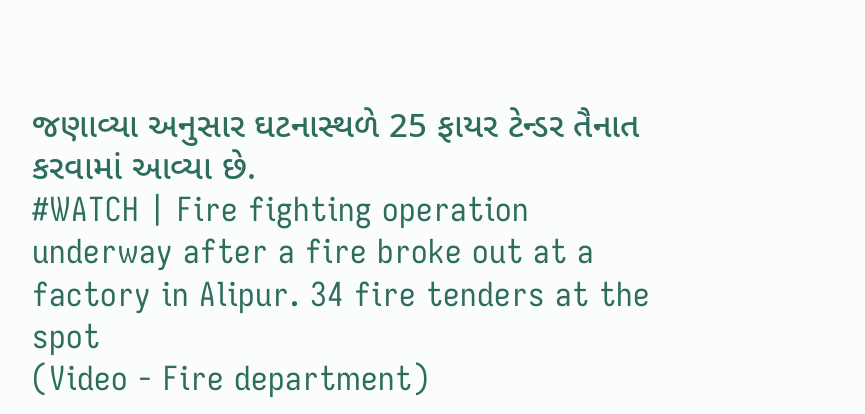જણાવ્યા અનુસાર ઘટનાસ્થળે 25 ફાયર ટેન્ડર તૈનાત કરવામાં આવ્યા છે.
#WATCH | Fire fighting operation underway after a fire broke out at a factory in Alipur. 34 fire tenders at the spot
(Video - Fire department)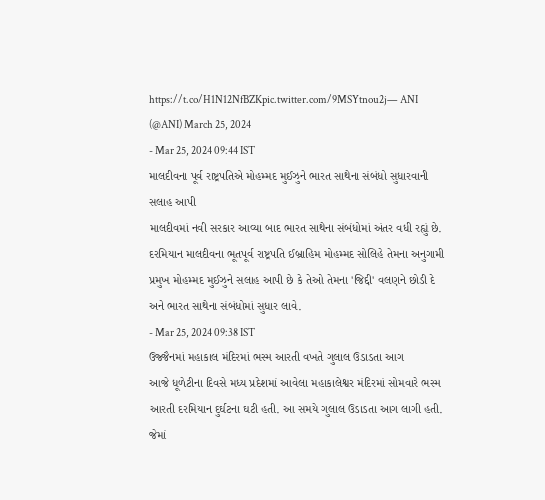https://t.co/H1N12NfBZKpic.twitter.com/9MSYtnou2j— ANI (@ANI) March 25, 2024
- Mar 25, 2024 09:44 IST
માલદીવના પૂર્વ રાષ્ટ્રપતિએ મોહમ્મદ મુઈઝુને ભારત સાથેના સંબંધો સુધારવાની સલાહ આપી
માલદીવમાં નવી સરકાર આવ્યા બાદ ભારત સાથેના સંબંધોમાં અંતર વધી રહ્યું છે. દરમિયાન માલદીવના ભૂતપૂર્વ રાષ્ટ્રપતિ ઈબ્રાહિમ મોહમ્મદ સોલિહે તેમના અનુગામી પ્રમુખ મોહમ્મદ મુઈઝુને સલાહ આપી છે કે તેઓ તેમના 'જિદ્દી' વલણને છોડી દે અને ભારત સાથેના સંબંધોમાં સુધાર લાવે.
- Mar 25, 2024 09:38 IST
ઉજ્જૈનમાં મહાકાલ મંદિરમાં ભસ્મ આરતી વખતે ગુલાલ ઉડાડતા આગ
આજે ધૂળેટીના દિવસે મધ્ય પ્રદેશમાં આવેલા મહાકાલેશ્વર મંદિરમાં સોમવારે ભસ્મ આરતી દરમિયાન દુર્ઘટના ઘટી હતી. આ સમયે ગુલાલ ઉડાડતા આગ લાગી હતી. જેમાં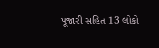પૂજારી સહિત 13 લોકો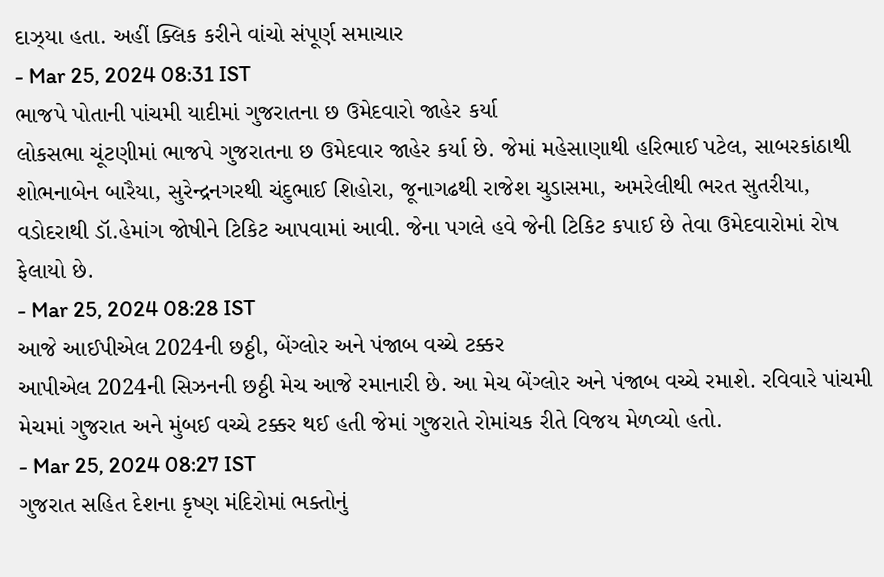દાઝ્યા હતા. અહીં ક્લિક કરીને વાંચો સંપૂર્ણ સમાચાર
- Mar 25, 2024 08:31 IST
ભાજપે પોતાની પાંચમી યાદીમાં ગુજરાતના છ ઉમેદવારો જાહેર કર્યા
લોકસભા ચૂંટણીમાં ભાજપે ગુજરાતના છ ઉમેદવાર જાહેર કર્યા છે. જેમાં મહેસાણાથી હરિભાઈ પટેલ, સાબરકાંઠાથી શોભનાબેન બારૈયા, સુરેન્દ્રનગરથી ચંદુભાઈ શિહોરા, જૂનાગઢથી રાજેશ ચુડાસમા, અમરેલીથી ભરત સુતરીયા, વડોદરાથી ડૉ.હેમાંગ જોષીને ટિકિટ આપવામાં આવી. જેના પગલે હવે જેની ટિકિટ કપાઈ છે તેવા ઉમેદવારોમાં રોષ ફેલાયો છે.
- Mar 25, 2024 08:28 IST
આજે આઈપીએલ 2024ની છઠ્ઠી, બેંગ્લોર અને પંજાબ વચ્ચે ટક્કર
આપીએલ 2024ની સિઝનની છઠ્ઠી મેચ આજે રમાનારી છે. આ મેચ બેંગ્લોર અને પંજાબ વચ્ચે રમાશે. રવિવારે પાંચમી મેચમાં ગુજરાત અને મુંબઈ વચ્ચે ટક્કર થઈ હતી જેમાં ગુજરાતે રોમાંચક રીતે વિજય મેળવ્યો હતો.
- Mar 25, 2024 08:27 IST
ગુજરાત સહિત દેશના કૃષ્ણ મંદિરોમાં ભક્તોનું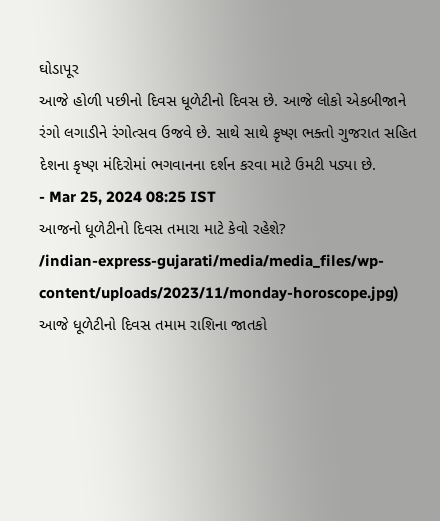ઘોડાપૂર
આજે હોળી પછીનો દિવસ ધૂળેટીનો દિવસ છે. આજે લોકો એકબીજાને રંગો લગાડીને રંગોત્સવ ઉજવે છે. સાથે સાથે કૃષ્ણ ભક્તો ગુજરાત સહિત દેશના કૃષ્ણ મંદિરોમાં ભગવાનના દર્શન કરવા માટે ઉમટી પડ્યા છે.
- Mar 25, 2024 08:25 IST
આજનો ધૂળેટીનો દિવસ તમારા માટે કેવો રહેશે?
/indian-express-gujarati/media/media_files/wp-content/uploads/2023/11/monday-horoscope.jpg)
આજે ધૂળેટીનો દિવસ તમામ રાશિના જાતકો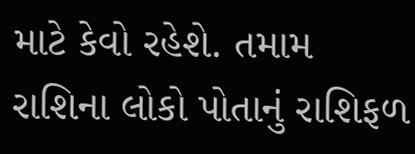માટે કેવો રહેશે. તમામ રાશિના લોકો પોતાનું રાશિફળ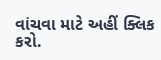વાંચવા માટે અહીં ક્લિક કરો.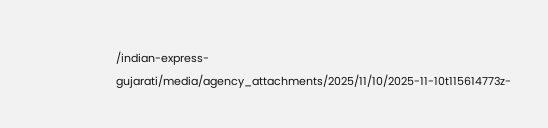/indian-express-gujarati/media/agency_attachments/2025/11/10/2025-11-10t115614773z-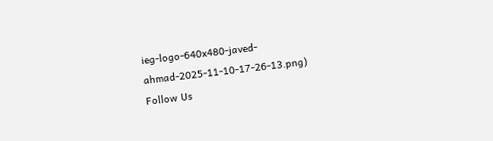ieg-logo-640x480-javed-ahmad-2025-11-10-17-26-13.png)
Follow Us